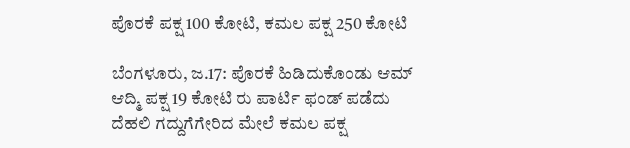ಪೊರಕೆ ಪಕ್ಷ 100 ಕೋಟಿ, ಕಮಲ ಪಕ್ಷ 250 ಕೋಟಿ

ಬೆಂಗಳೂರು, ಜ.17: ಪೊರಕೆ ಹಿಡಿದುಕೊಂಡು ಆಮ್ ಆದ್ಮಿ ಪಕ್ಷ 19 ಕೋಟಿ ರು ಪಾರ್ಟಿ ಫಂಡ್ ಪಡೆದು ದೆಹಲಿ ಗದ್ದುಗೆಗೇರಿದ ಮೇಲೆ ಕಮಲ ಪಕ್ಷ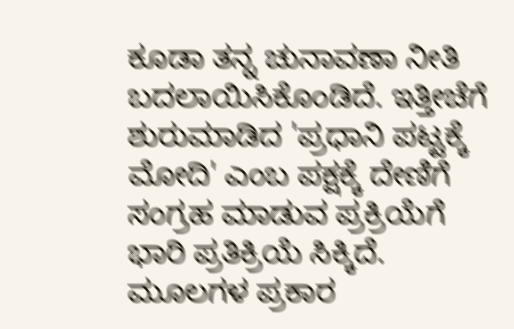ಕೂಡಾ ತನ್ನ ಚುನಾವಣಾ ನೀತಿ ಬದಲಾಯಿಸಿಕೊಂಡಿದೆ. ಇತ್ತೀಚೆಗೆ ಶುರುಮಾಡಿದ 'ಪ್ರಧಾನಿ ಪಟ್ಟಕ್ಕೆ ಮೋದಿ' ಎಂಬ ಪಕ್ಷಕ್ಕೆ ದೇಣಿಗೆ ಸಂಗ್ರಹ ಮಾಡುವ ಪ್ರಕ್ರಿಯೆಗೆ ಭಾರಿ ಪ್ರತಿಕ್ರಿಯೆ ಸಿಕ್ಕಿದೆ. ಮೂಲಗಳ ಪ್ರಕಾರ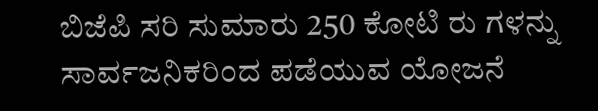ಬಿಜೆಪಿ ಸರಿ ಸುಮಾರು 250 ಕೋಟಿ ರು ಗಳನ್ನು ಸಾರ್ವಜನಿಕರಿಂದ ಪಡೆಯುವ ಯೋಜನೆ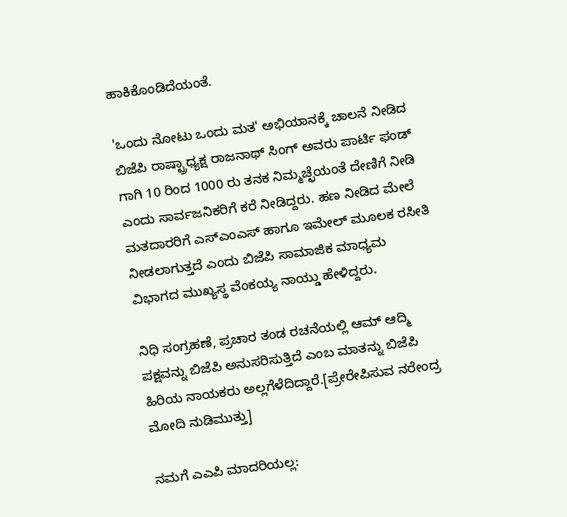ಹಾಕಿಕೊಂಡಿದೆಯಂತೆ.

'ಒಂದು ನೋಟು ಒಂದು ಮತ' ಅಭಿಯಾನಕ್ಕೆ ಚಾಲನೆ ನೀಡಿದ ಬಿಜೆಪಿ ರಾಷ್ಟ್ರಾಧ್ಯಕ್ಷ ರಾಜನಾಥ್ ಸಿಂಗ್ ಅವರು ಪಾರ್ಟಿ ಫಂಡ್ ಗಾಗಿ 10 ರಿಂದ 1000 ರು ತನಕ ನಿಮ್ಮಚ್ಛೆಯಂತೆ ದೇಣಿಗೆ ನೀಡಿ ಎಂದು ಸಾರ್ವಜನಿಕರಿಗೆ ಕರೆ ನೀಡಿದ್ದರು. ಹಣ ನೀಡಿದ ಮೇಲೆ ಮತದಾರರಿಗೆ ಎಸ್ಎಂಎಸ್ ಹಾಗೂ ಇಮೇಲ್ ಮೂಲಕ ರಸೀತಿ ನೀಡಲಾಗುತ್ತದೆ ಎಂದು ಬಿಜೆಪಿ ಸಾಮಾಜಿಕ ಮಾಧ್ಯಮ ವಿಭಾಗದ ಮುಖ್ಯಸ್ಥ ವೆಂಕಯ್ಯ ನಾಯ್ಡು ಹೇಳಿದ್ದರು.

ನಿಧಿ ಸಂಗ್ರಹಣೆ, ಪ್ರಚಾರ ತಂಡ ರಚನೆಯಲ್ಲಿ ಆಮ್ ಆದ್ಮಿ ಪಕ್ಷವನ್ನು ಬಿಜೆಪಿ ಅನುಸರಿಸುತ್ತಿದೆ ಎಂಬ ಮಾತನ್ನು ಬಿಜೆಪಿ ಹಿರಿಯ ನಾಯಕರು ಅಲ್ಲಗೆಳೆದಿದ್ದಾರೆ.[ಪ್ರೇರೇಪಿಸುವ ನರೇಂದ್ರ ಮೋದಿ ನುಡಿಮುತ್ತು]

ನಮಗೆ ಎಎಪಿ ಮಾದರಿಯಲ್ಲ: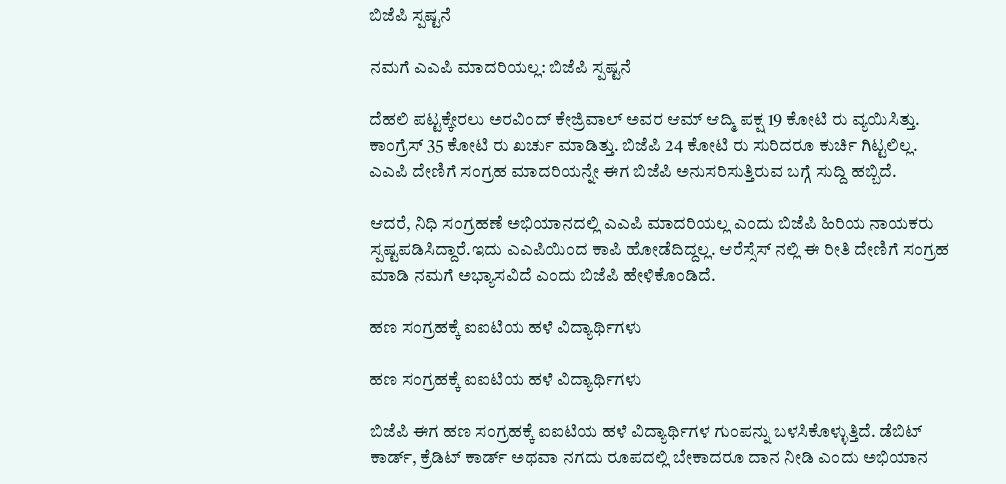ಬಿಜೆಪಿ ಸ್ಪಷ್ಟನೆ

ನಮಗೆ ಎಎಪಿ ಮಾದರಿಯಲ್ಲ: ಬಿಜೆಪಿ ಸ್ಪಷ್ಟನೆ

ದೆಹಲಿ ಪಟ್ಟಕ್ಕೇರಲು ಅರವಿಂದ್ ಕೇಜ್ರಿವಾಲ್ ಅವರ ಆಮ್ ಆದ್ಮಿ ಪಕ್ಷ 19 ಕೋಟಿ ರು ವ್ಯಯಿಸಿತ್ತು. ಕಾಂಗ್ರೆಸ್ 35 ಕೋಟಿ ರು ಖರ್ಚು ಮಾಡಿತ್ತು. ಬಿಜೆಪಿ 24 ಕೋಟಿ ರು ಸುರಿದರೂ ಕುರ್ಚಿ ಗಿಟ್ಟಲಿಲ್ಲ. ಎಎಪಿ ದೇಣಿಗೆ ಸಂಗ್ರಹ ಮಾದರಿಯನ್ನೇ ಈಗ ಬಿಜೆಪಿ ಅನುಸರಿಸುತ್ತಿರುವ ಬಗ್ಗೆ ಸುದ್ದಿ ಹಬ್ಬಿದೆ.

ಆದರೆ, ನಿಧಿ ಸಂಗ್ರಹಣೆ ಅಭಿಯಾನದಲ್ಲಿ ಎಎಪಿ ಮಾದರಿಯಲ್ಲ ಎಂದು ಬಿಜೆಪಿ ಹಿರಿಯ ನಾಯಕರು ಸ್ಪಷ್ಟಪಡಿಸಿದ್ದಾರೆ.ಇದು ಎಎಪಿಯಿಂದ ಕಾಪಿ ಹೋಡೆದಿದ್ದಲ್ಲ. ಆರೆಸ್ಸೆಸ್ ನಲ್ಲಿ ಈ ರೀತಿ ದೇಣಿಗೆ ಸಂಗ್ರಹ ಮಾಡಿ ನಮಗೆ ಅಭ್ಯಾಸವಿದೆ ಎಂದು ಬಿಜೆಪಿ ಹೇಳಿಕೊಂಡಿದೆ.

ಹಣ ಸಂಗ್ರಹಕ್ಕೆ ಐಐಟಿಯ ಹಳೆ ವಿದ್ಯಾರ್ಥಿಗಳು

ಹಣ ಸಂಗ್ರಹಕ್ಕೆ ಐಐಟಿಯ ಹಳೆ ವಿದ್ಯಾರ್ಥಿಗಳು

ಬಿಜೆಪಿ ಈಗ ಹಣ ಸಂಗ್ರಹಕ್ಕೆ ಐಐಟಿಯ ಹಳೆ ವಿದ್ಯಾರ್ಥಿಗಳ ಗುಂಪನ್ನು ಬಳಸಿಕೊಳ್ಳುತ್ತಿದೆ. ಡೆಬಿಟ್ ಕಾರ್ಡ್, ಕ್ರೆಡಿಟ್ ಕಾರ್ಡ್ ಅಥವಾ ನಗದು ರೂಪದಲ್ಲಿ ಬೇಕಾದರೂ ದಾನ ನೀಡಿ ಎಂದು ಅಭಿಯಾನ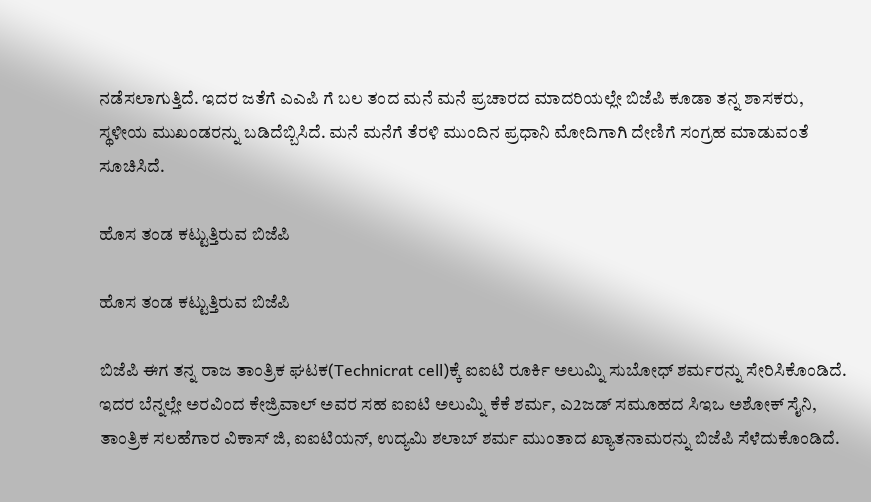ನಡೆಸಲಾಗುತ್ತಿದೆ. ಇದರ ಜತೆಗೆ ಎಎಪಿ ಗೆ ಬಲ ತಂದ ಮನೆ ಮನೆ ಪ್ರಚಾರದ ಮಾದರಿಯಲ್ಲೇ ಬಿಜೆಪಿ ಕೂಡಾ ತನ್ನ ಶಾಸಕರು, ಸ್ಥಳೀಯ ಮುಖಂಡರನ್ನು ಬಡಿದೆಬ್ಬಿಸಿದೆ. ಮನೆ ಮನೆಗೆ ತೆರಳಿ ಮುಂದಿನ ಪ್ರಧಾನಿ ಮೋದಿಗಾಗಿ ದೇಣಿಗೆ ಸಂಗ್ರಹ ಮಾಡುವಂತೆ ಸೂಚಿಸಿದೆ.

ಹೊಸ ತಂಡ ಕಟ್ಟುತ್ತಿರುವ ಬಿಜೆಪಿ

ಹೊಸ ತಂಡ ಕಟ್ಟುತ್ತಿರುವ ಬಿಜೆಪಿ

ಬಿಜೆಪಿ ಈಗ ತನ್ನ ರಾಜ ತಾಂತ್ರಿಕ ಘಟಕ(Technicrat cell)ಕ್ಕೆ ಐಐಟಿ ರೂರ್ಕಿ ಅಲುಮ್ನಿ ಸುಬೋಧ್ ಶರ್ಮರನ್ನು ಸೇರಿಸಿಕೊಂಡಿದೆ. ಇದರ ಬೆನ್ನಲ್ಲೇ ಅರವಿಂದ ಕೇಜ್ರಿವಾಲ್ ಅವರ ಸಹ ಐಐಟಿ ಅಲುಮ್ನಿ ಕೆಕೆ ಶರ್ಮ, ಎ2ಜಡ್ ಸಮೂಹದ ಸಿಇಒ ಅಶೋಕ್ ಸೈನಿ, ತಾಂತ್ರಿಕ ಸಲಹೆಗಾರ ವಿಕಾಸ್ ಜಿ, ಐಐಟಿಯನ್, ಉದ್ಯಮಿ ಶಲಾಬ್ ಶರ್ಮ ಮುಂತಾದ ಖ್ಯಾತನಾಮರನ್ನು ಬಿಜೆಪಿ ಸೆಳೆದುಕೊಂಡಿದೆ.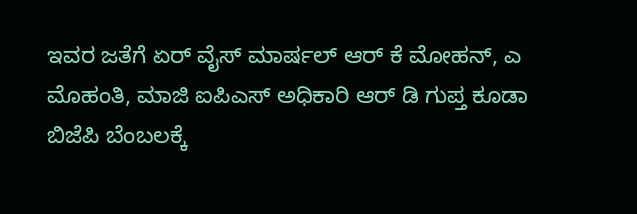ಇವರ ಜತೆಗೆ ಏರ್ ವೈಸ್ ಮಾರ್ಷಲ್ ಆರ್ ಕೆ ಮೋಹನ್, ಎ ಮೊಹಂತಿ, ಮಾಜಿ ಐಪಿಎಸ್ ಅಧಿಕಾರಿ ಆರ್ ಡಿ ಗುಪ್ತ ಕೂಡಾ ಬಿಜೆಪಿ ಬೆಂಬಲಕ್ಕೆ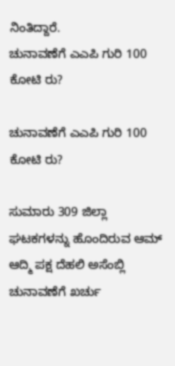ನಿಂತಿದ್ದಾರೆ.
ಚುನಾವಣೆಗೆ ಎಎಪಿ ಗುರಿ 100 ಕೋಟಿ ರು?

ಚುನಾವಣೆಗೆ ಎಎಪಿ ಗುರಿ 100 ಕೋಟಿ ರು?

ಸುಮಾರು 309 ಜಿಲ್ಲಾ ಘಟಕಗಳನ್ನು ಹೊಂದಿರುವ ಆಮ್ ಆದ್ಮಿ ಪಕ್ಷ ದೆಹಲಿ ಅಸೆಂಬ್ಲಿ ಚುನಾವಣೆಗೆ ಖರ್ಚು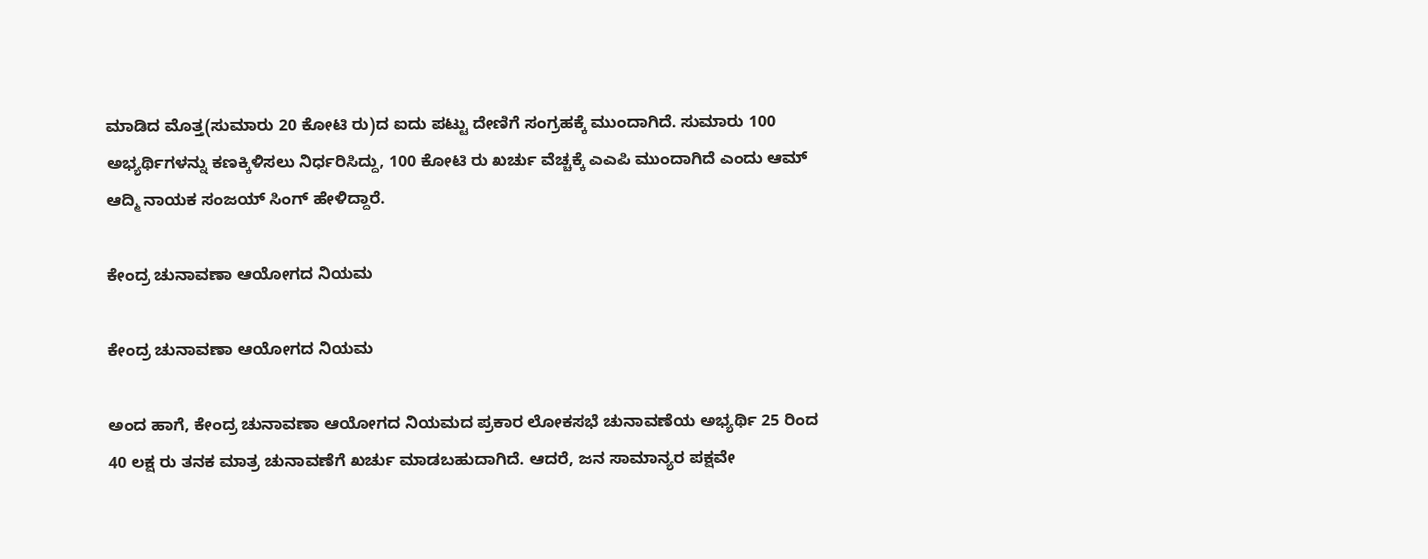ಮಾಡಿದ ಮೊತ್ತ(ಸುಮಾರು 20 ಕೋಟಿ ರು)ದ ಐದು ಪಟ್ಟು ದೇಣಿಗೆ ಸಂಗ್ರಹಕ್ಕೆ ಮುಂದಾಗಿದೆ. ಸುಮಾರು 100 ಅಭ್ಯರ್ಥಿಗಳನ್ನು ಕಣಕ್ಕಿಳಿಸಲು ನಿರ್ಧರಿಸಿದ್ದು, 100 ಕೋಟಿ ರು ಖರ್ಚು ವೆಚ್ಚಕ್ಕೆ ಎಎಪಿ ಮುಂದಾಗಿದೆ ಎಂದು ಆಮ್ ಆದ್ಮಿ ನಾಯಕ ಸಂಜಯ್ ಸಿಂಗ್ ಹೇಳಿದ್ದಾರೆ.

ಕೇಂದ್ರ ಚುನಾವಣಾ ಆಯೋಗದ ನಿಯಮ

ಕೇಂದ್ರ ಚುನಾವಣಾ ಆಯೋಗದ ನಿಯಮ

ಅಂದ ಹಾಗೆ, ಕೇಂದ್ರ ಚುನಾವಣಾ ಆಯೋಗದ ನಿಯಮದ ಪ್ರಕಾರ ಲೋಕಸಭೆ ಚುನಾವಣೆಯ ಅಭ್ಯರ್ಥಿ 25 ರಿಂದ 40 ಲಕ್ಷ ರು ತನಕ ಮಾತ್ರ ಚುನಾವಣೆಗೆ ಖರ್ಚು ಮಾಡಬಹುದಾಗಿದೆ. ಆದರೆ, ಜನ ಸಾಮಾನ್ಯರ ಪಕ್ಷವೇ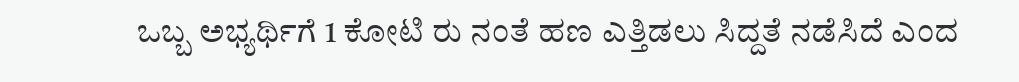ಒಬ್ಬ ಅಭ್ಯರ್ಥಿಗೆ 1 ಕೋಟಿ ರು ನಂತೆ ಹಣ ಎತ್ತಿಡಲು ಸಿದ್ದತೆ ನಡೆಸಿದೆ ಎಂದ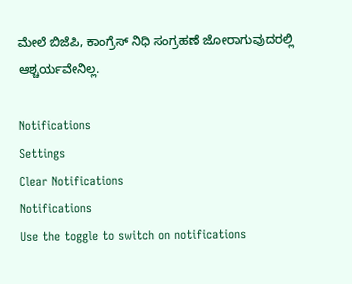ಮೇಲೆ ಬಿಜೆಪಿ, ಕಾಂಗ್ರೆಸ್ ನಿಧಿ ಸಂಗ್ರಹಣೆ ಜೋರಾಗುವುದರಲ್ಲಿ ಆಶ್ಚರ್ಯವೇನಿಲ್ಲ.

Notifications
Settings
Clear Notifications
Notifications
Use the toggle to switch on notifications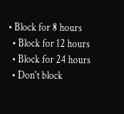• Block for 8 hours
  • Block for 12 hours
  • Block for 24 hours
  • Don't block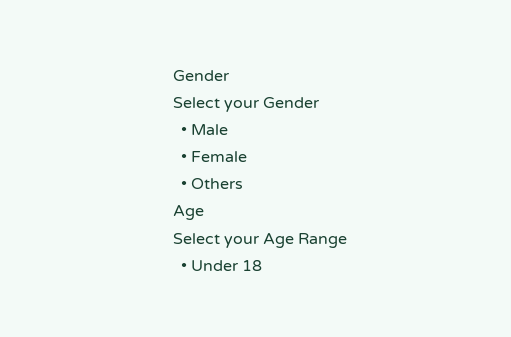Gender
Select your Gender
  • Male
  • Female
  • Others
Age
Select your Age Range
  • Under 18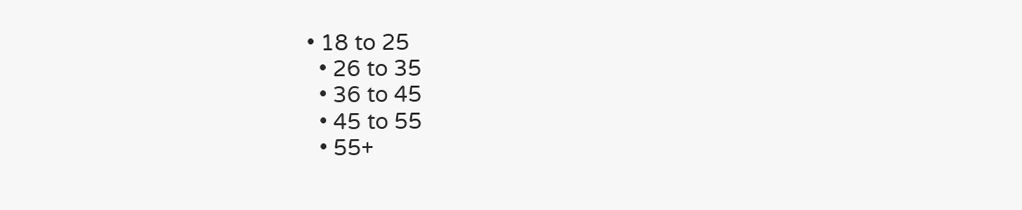• 18 to 25
  • 26 to 35
  • 36 to 45
  • 45 to 55
  • 55+